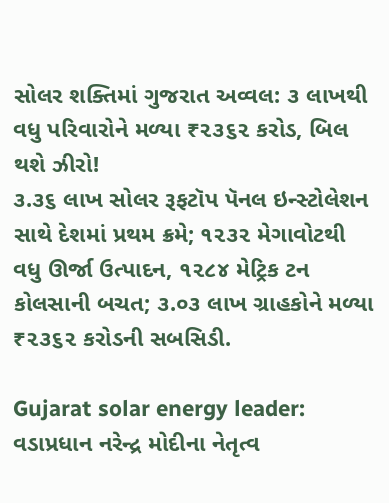સોલર શક્તિમાં ગુજરાત અવ્વલ: ૩ લાખથી વધુ પરિવારોને મળ્યા ₹૨૩૬૨ કરોડ, બિલ થશે ઝીરો!
૩.૩૬ લાખ સોલર રૂફટૉપ પૅનલ ઇન્સ્ટોલેશન સાથે દેશમાં પ્રથમ ક્રમે; ૧૨૩૨ મેગાવોટથી વધુ ઊર્જા ઉત્પાદન, ૧૨૮૪ મેટ્રિક ટન કોલસાની બચત; ૩.૦૩ લાખ ગ્રાહકોને મળ્યા ₹૨૩૬૨ કરોડની સબસિડી.

Gujarat solar energy leader: વડાપ્રધાન નરેન્દ્ર મોદીના નેતૃત્વ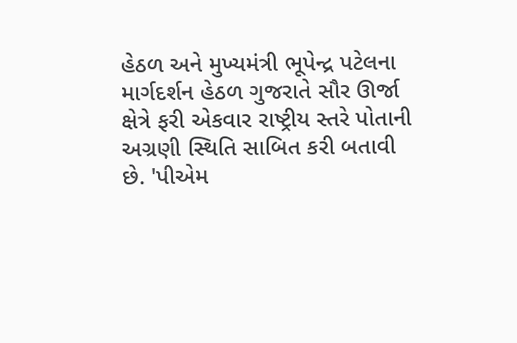હેઠળ અને મુખ્યમંત્રી ભૂપેન્દ્ર પટેલના માર્ગદર્શન હેઠળ ગુજરાતે સૌર ઊર્જા ક્ષેત્રે ફરી એકવાર રાષ્ટ્રીય સ્તરે પોતાની અગ્રણી સ્થિતિ સાબિત કરી બતાવી છે. 'પીએમ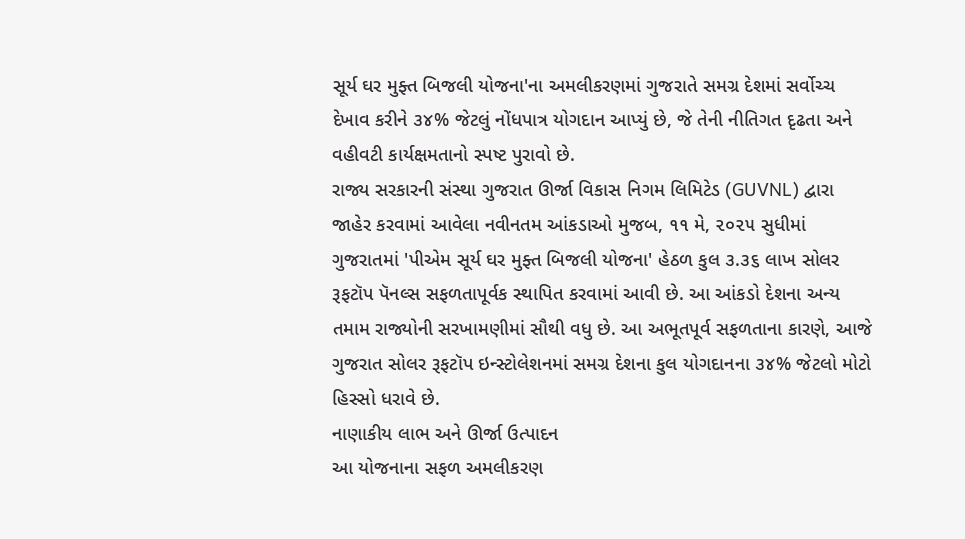સૂર્ય ઘર મુફ્ત બિજલી યોજના'ના અમલીકરણમાં ગુજરાતે સમગ્ર દેશમાં સર્વોચ્ચ દેખાવ કરીને ૩૪% જેટલું નોંધપાત્ર યોગદાન આપ્યું છે, જે તેની નીતિગત દૃઢતા અને વહીવટી કાર્યક્ષમતાનો સ્પષ્ટ પુરાવો છે.
રાજ્ય સરકારની સંસ્થા ગુજરાત ઊર્જા વિકાસ નિગમ લિમિટેડ (GUVNL) દ્વારા જાહેર કરવામાં આવેલા નવીનતમ આંકડાઓ મુજબ, ૧૧ મે, ૨૦૨૫ સુધીમાં ગુજરાતમાં 'પીએમ સૂર્ય ઘર મુફ્ત બિજલી યોજના' હેઠળ કુલ ૩.૩૬ લાખ સોલર રૂફટૉપ પૅનલ્સ સફળતાપૂર્વક સ્થાપિત કરવામાં આવી છે. આ આંકડો દેશના અન્ય તમામ રાજ્યોની સરખામણીમાં સૌથી વધુ છે. આ અભૂતપૂર્વ સફળતાના કારણે, આજે ગુજરાત સોલર રૂફટૉપ ઇન્સ્ટોલેશનમાં સમગ્ર દેશના કુલ યોગદાનના ૩૪% જેટલો મોટો હિસ્સો ધરાવે છે.
નાણાકીય લાભ અને ઊર્જા ઉત્પાદન
આ યોજનાના સફળ અમલીકરણ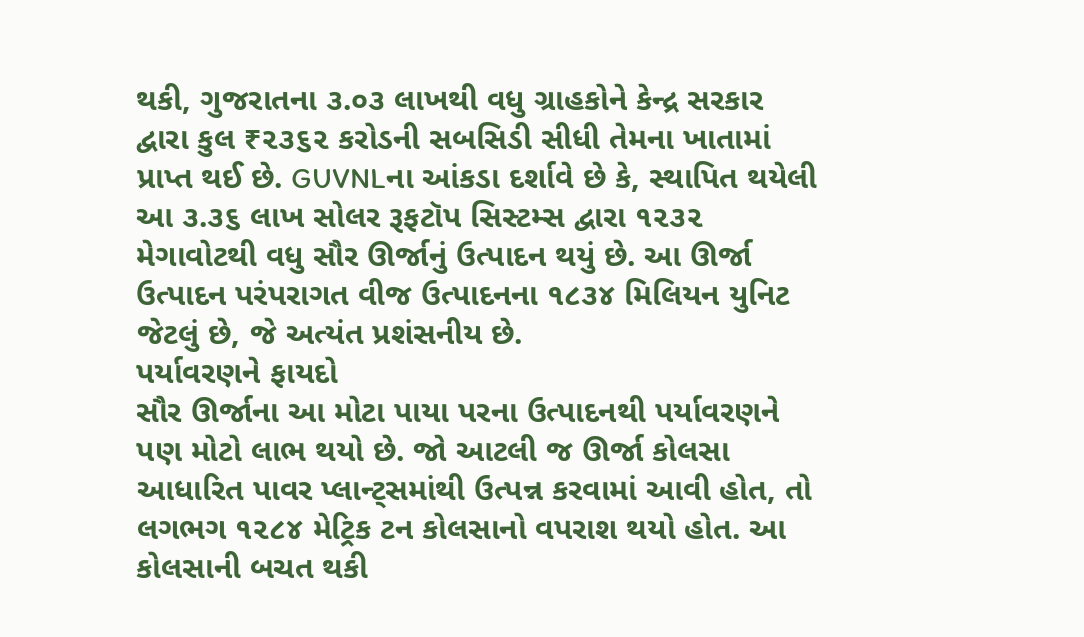થકી, ગુજરાતના ૩.૦૩ લાખથી વધુ ગ્રાહકોને કેન્દ્ર સરકાર દ્વારા કુલ ₹૨૩૬૨ કરોડની સબસિડી સીધી તેમના ખાતામાં પ્રાપ્ત થઈ છે. GUVNLના આંકડા દર્શાવે છે કે, સ્થાપિત થયેલી આ ૩.૩૬ લાખ સોલર રૂફટૉપ સિસ્ટમ્સ દ્વારા ૧૨૩૨ મેગાવોટથી વધુ સૌર ઊર્જાનું ઉત્પાદન થયું છે. આ ઊર્જા ઉત્પાદન પરંપરાગત વીજ ઉત્પાદનના ૧૮૩૪ મિલિયન યુનિટ જેટલું છે, જે અત્યંત પ્રશંસનીય છે.
પર્યાવરણને ફાયદો
સૌર ઊર્જાના આ મોટા પાયા પરના ઉત્પાદનથી પર્યાવરણને પણ મોટો લાભ થયો છે. જો આટલી જ ઊર્જા કોલસા આધારિત પાવર પ્લાન્ટ્સમાંથી ઉત્પન્ન કરવામાં આવી હોત, તો લગભગ ૧૨૮૪ મેટ્રિક ટન કોલસાનો વપરાશ થયો હોત. આ કોલસાની બચત થકી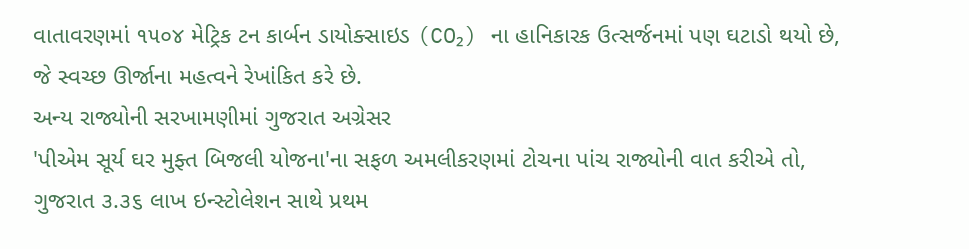વાતાવરણમાં ૧૫૦૪ મેટ્રિક ટન કાર્બન ડાયોક્સાઇડ (CO₂) ના હાનિકારક ઉત્સર્જનમાં પણ ઘટાડો થયો છે, જે સ્વચ્છ ઊર્જાના મહત્વને રેખાંકિત કરે છે.
અન્ય રાજ્યોની સરખામણીમાં ગુજરાત અગ્રેસર
'પીએમ સૂર્ય ઘર મુફ્ત બિજલી યોજના'ના સફળ અમલીકરણમાં ટોચના પાંચ રાજ્યોની વાત કરીએ તો, ગુજરાત ૩.૩૬ લાખ ઇન્સ્ટોલેશન સાથે પ્રથમ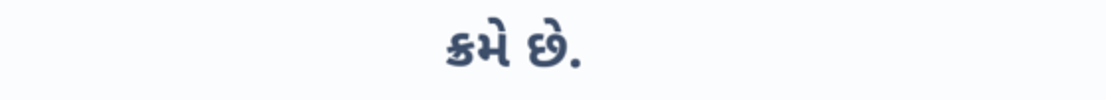ક્રમે છે.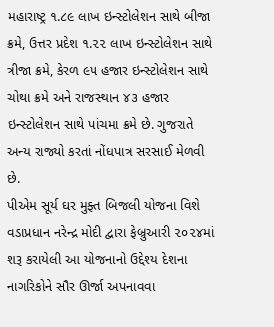મહારાષ્ટ્ર ૧.૮૯ લાખ ઇન્સ્ટોલેશન સાથે બીજા ક્રમે, ઉત્તર પ્રદેશ ૧.૨૨ લાખ ઇન્સ્ટોલેશન સાથે ત્રીજા ક્રમે, કેરળ ૯૫ હજાર ઇન્સ્ટોલેશન સાથે ચોથા ક્રમે અને રાજસ્થાન ૪૩ હજાર ઇન્સ્ટોલેશન સાથે પાંચમા ક્રમે છે. ગુજરાતે અન્ય રાજ્યો કરતાં નોંધપાત્ર સરસાઈ મેળવી છે.
પીએમ સૂર્ય ઘર મુફ્ત બિજલી યોજના વિશે
વડાપ્રધાન નરેન્દ્ર મોદી દ્વારા ફેબ્રુઆરી ૨૦૨૪માં શરૂ કરાયેલી આ યોજનાનો ઉદ્દેશ્ય દેશના નાગરિકોને સૌર ઊર્જા અપનાવવા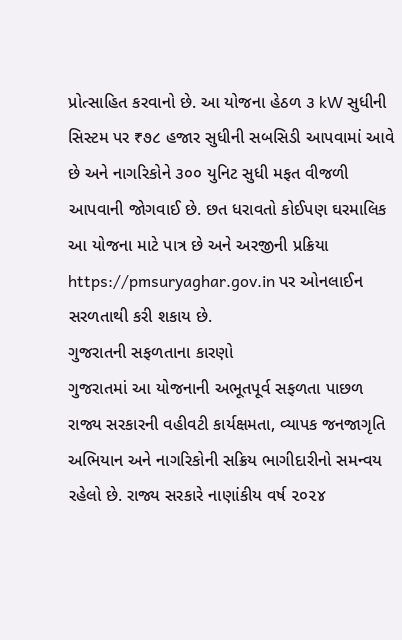પ્રોત્સાહિત કરવાનો છે. આ યોજના હેઠળ ૩ kW સુધીની સિસ્ટમ પર ₹૭૮ હજાર સુધીની સબસિડી આપવામાં આવે છે અને નાગરિકોને ૩૦૦ યુનિટ સુધી મફત વીજળી આપવાની જોગવાઈ છે. છત ધરાવતો કોઈપણ ઘરમાલિક આ યોજના માટે પાત્ર છે અને અરજીની પ્રક્રિયા https://pmsuryaghar.gov.in પર ઓનલાઈન સરળતાથી કરી શકાય છે.
ગુજરાતની સફળતાના કારણો
ગુજરાતમાં આ યોજનાની અભૂતપૂર્વ સફળતા પાછળ રાજ્ય સરકારની વહીવટી કાર્યક્ષમતા, વ્યાપક જનજાગૃતિ અભિયાન અને નાગરિકોની સક્રિય ભાગીદારીનો સમન્વય રહેલો છે. રાજ્ય સરકારે નાણાંકીય વર્ષ ૨૦૨૪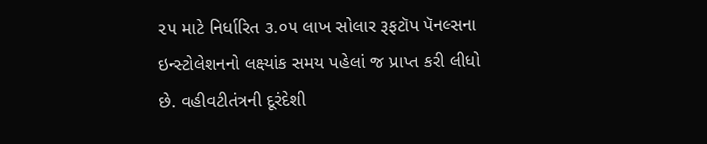૨૫ માટે નિર્ધારિત ૩.૦૫ લાખ સોલાર રૂફટૉપ પૅનલ્સના ઇન્સ્ટોલેશનનો લક્ષ્યાંક સમય પહેલાં જ પ્રાપ્ત કરી લીધો છે. વહીવટીતંત્રની દૂરંદેશી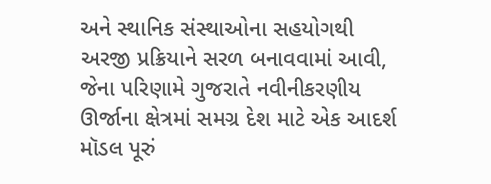અને સ્થાનિક સંસ્થાઓના સહયોગથી અરજી પ્રક્રિયાને સરળ બનાવવામાં આવી, જેના પરિણામે ગુજરાતે નવીનીકરણીય ઊર્જાના ક્ષેત્રમાં સમગ્ર દેશ માટે એક આદર્શ મૉડલ પૂરું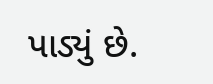પાડ્યું છે.